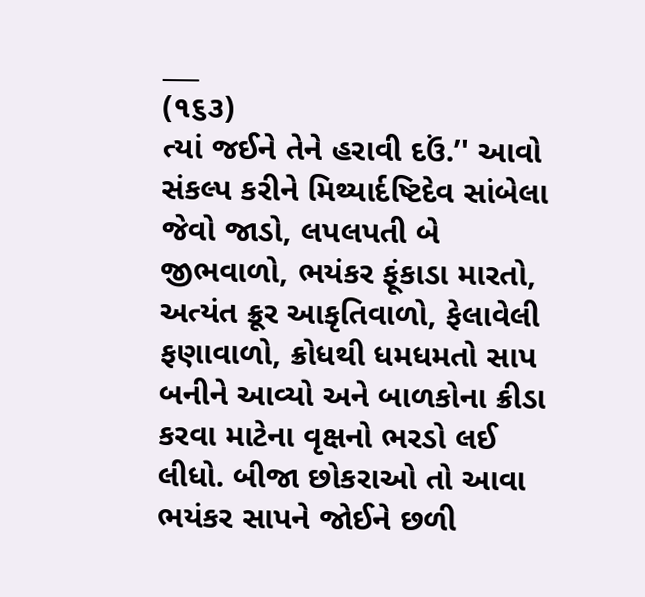___
(૧૬૩)
ત્યાં જઈને તેને હરાવી દઉં.’' આવો સંકલ્પ કરીને મિથ્યાર્દષ્ટિદેવ સાંબેલા જેવો જાડો, લપલપતી બે જીભવાળો, ભયંકર ફૂંકાડા મારતો, અત્યંત ક્રૂર આકૃતિવાળો, ફેલાવેલી ફણાવાળો, ક્રોધથી ધમધમતો સાપ બનીને આવ્યો અને બાળકોના ક્રીડા કરવા માટેના વૃક્ષનો ભરડો લઈ લીધો. બીજા છોકરાઓ તો આવા ભયંકર સાપને જોઈને છળી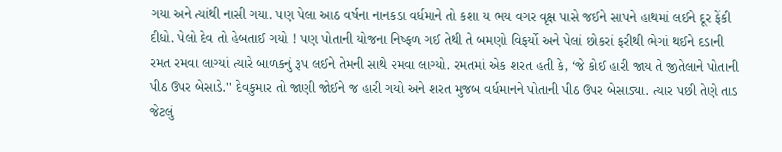ગયા અને ત્યાંથી નાસી ગયા. પણ પેલા આઠ વર્ષના નાનકડા વર્ધમાને તો કશા ય ભય વગર વૃક્ષ પાસે જઈને સાપને હાથમાં લઈને દૂર ફેંકી દીધો. પેલો દેવ તો હેબતાઈ ગયો ! પણ પોતાની યોજના નિષ્ફળ ગઈ તેથી તે બમણો વિફર્યો અને પેલાં છોકરાં ફરીથી ભેગાં થઈને દડાની રમત રમવા લાગ્યાં ત્યારે બાળકનું રૂપ લઈને તેમની સાથે ૨મવા લાગ્યો. રમતમાં એક શરત હતી કે, ‘જે કોઈ હારી જાય તે જીતેલાને પોતાની પીઠ ઉપર બેસાડે.'' દેવકુમાર તો જાણી જોઈને જ હારી ગયો અને શરત મુજબ વર્ધમાનને પોતાની પીઠ ઉપર બેસાડ્યા. ત્યાર પછી તેણે તાડ જેટલું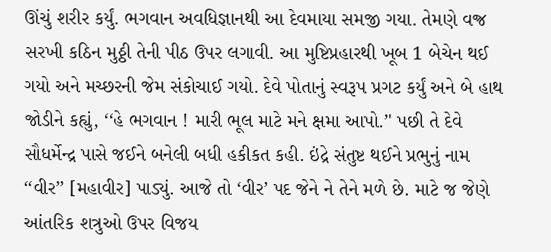ઊંચું શરીર કર્યું. ભગવાન અવધિજ્ઞાનથી આ દેવમાયા સમજી ગયા. તેમણે વજ્ર સરખી કઠિન મુઠ્ઠી તેની પીઠ ઉપર લગાવી. આ મુષ્ટિપ્રહારથી ખૂબ 1 બેચેન થઈ ગયો અને મચ્છરની જેમ સંકોચાઈ ગયો. દેવે પોતાનું સ્વરૂપ પ્રગટ કર્યું અને બે હાથ જોડીને કહ્યું, ‘‘હે ભગવાન ! મારી ભૂલ માટે મને ક્ષમા આપો.’' પછી તે દેવે સૌધર્મેન્દ્ર પાસે જઈને બનેલી બધી હકીકત કહી. ઇંદ્રે સંતુષ્ટ થઈને પ્રભુનું નામ ‘‘વીર’’ [મહાવીર] પાડ્યું. આજે તો ‘વીર’ પદ જેને ને તેને મળે છે. માટે જ જેણે આંતરિક શત્રુઓ ઉપર વિજય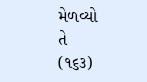મેળવ્યો
તે
(૧૬૩)